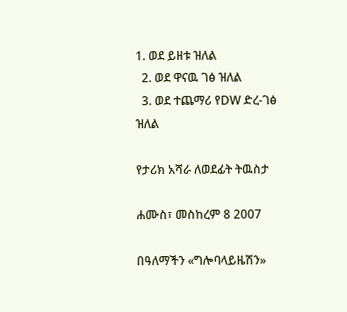1. ወደ ይዘቱ ዝለል
  2. ወደ ዋናዉ ገፅ ዝለል
  3. ወደ ተጨማሪ የDW ድረ-ገፅ ዝለል

የታሪክ አሻራ ለወደፊት ትዉስታ

ሐሙስ፣ መስከረም 8 2007

በዓለማችን «ግሎባላይዜሽን»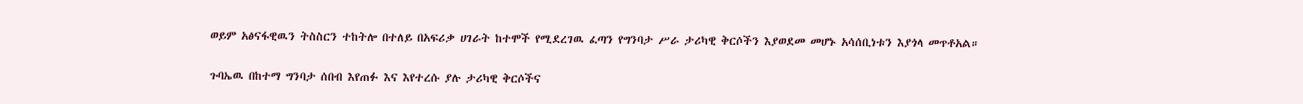ወይም አፅናፋዊዉን ትስስርን ተከትሎ በተለይ በአፍሪቃ ሀገራት ከተሞች የሚደረገዉ ፈጣን የግንባታ ሥራ ታሪካዊ ቅርሶችን እያወደመ መሆኑ አሳሰቢነቱን እያጎላ መጥቶአል።

ጉባኤዉ በከተማ ግንባታ ሰበብ እየጠፉ እና እየተረሱ ያሉ ታሪካዊ ቅርሶችና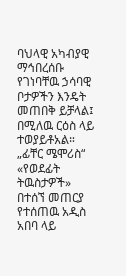ባህላዊ አካብያዊ ማኅበረሰቡ የገነባቸዉ ኃሳባዊ ቦታዎችን እንዴት መጠበቅ ይቻላል፤ በሚለዉ ርዕስ ላይ ተወያይቶአል። „ፊቸር ሜሞሪስ“ «የወደፊት ትዉስታዎች» በተሰኘ መጠርያ የተሰጠዉ አዲስ አበባ ላይ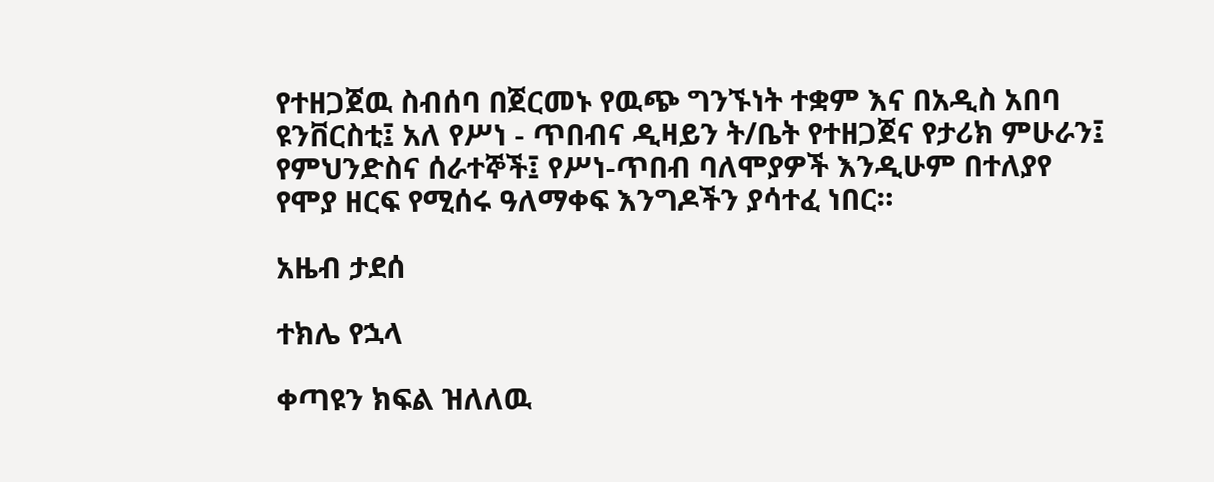የተዘጋጀዉ ስብሰባ በጀርመኑ የዉጭ ግንኙነት ተቋም እና በአዲስ አበባ ዩንቨርስቲ፤ አለ የሥነ - ጥበብና ዲዛይን ት/ቤት የተዘጋጀና የታሪክ ምሁራን፤ የምህንድስና ሰራተኞች፤ የሥነ-ጥበብ ባለሞያዎች እንዲሁም በተለያየ የሞያ ዘርፍ የሚሰሩ ዓለማቀፍ እንግዶችን ያሳተፈ ነበር።

አዜብ ታደሰ

ተክሌ የኋላ

ቀጣዩን ክፍል ዝለለዉ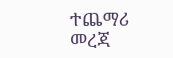ተጨማሪ መረጃ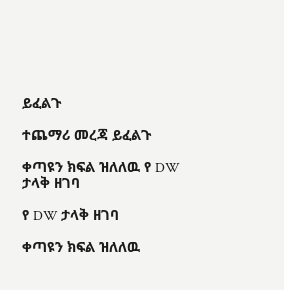ይፈልጉ

ተጨማሪ መረጃ ይፈልጉ

ቀጣዩን ክፍል ዝለለዉ የ DW ታላቅ ዘገባ

የ DW ታላቅ ዘገባ

ቀጣዩን ክፍል ዝለለዉ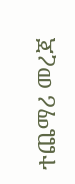ተጨማሪ መረጃ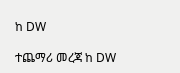ከ DW

ተጨማሪ መረጃ ከ DW